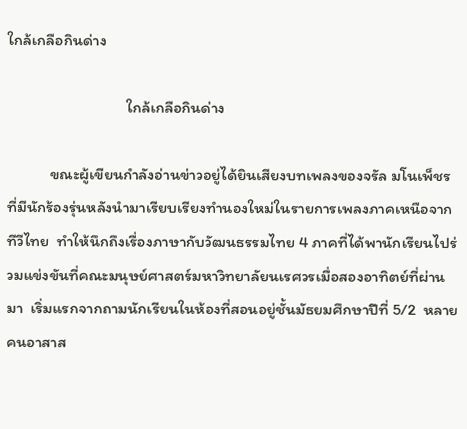ใกล้เกลือกินด่าง

                                 ใกล้เกลือกินด่าง

            ขณะผู้เขียนกำลังอ่านข่าวอยู่ได้ยินเสียงบทเพลงของจรัล มโนเพ็ชร ที่มีนักร้องรุ่นหลังนำมาเรียบเรียงทำนองใหม่ในรายการเพลงภาคเหนือจากทีวีไทย  ทำให้นึกถึงเรื่องภาษากับวัฒนธรรมไทย 4 ภาคที่ได้พานักเรียนไปร่วมแข่งขันที่คณะมนุษย์ศาสตร์มหาวิทยาลัยนเรศวรเมื่อสองอาทิตย์ที่ผ่านมา  เริ่มแรกจากถามนักเรียนในห้องที่สอนอยู่ชั้นมัธยมศึกษาปีที่ 5/2  หลายคนอาสาส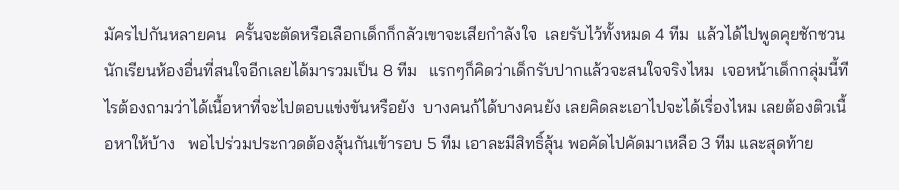มัครไปกันหลายคน  ครั้นจะตัดหรือเลือกเด็กก็กลัวเขาจะเสียกำลังใจ  เลยรับไว้ทั้งหมด 4 ทีม  แล้วได้ไปพูดคุยชักชวนนักเรียนห้องอื่นที่สนใจอีกเลยได้มารวมเป็น 8 ทีม   แรกๆก็คิดว่าเด็กรับปากแล้วจะสนใจจริงไหม  เจอหน้าเด็กกลุ่มนี้ทีไรต้องถามว่าได้เนื้อหาที่จะไปตอบแข่งขันหรือยัง  บางคนก้ได้บางคนยัง เลยคิดละเอาไปจะได้เรื่องไหม เลยต้องติวเนื้อหาให้บ้าง   พอไปร่วมประกวดต้องลุ้นกันเข้ารอบ 5 ทีม เอาละมีสิทธิ์ลุ้น พอคัดไปคัดมาเหลือ 3 ทีม และสุดท้าย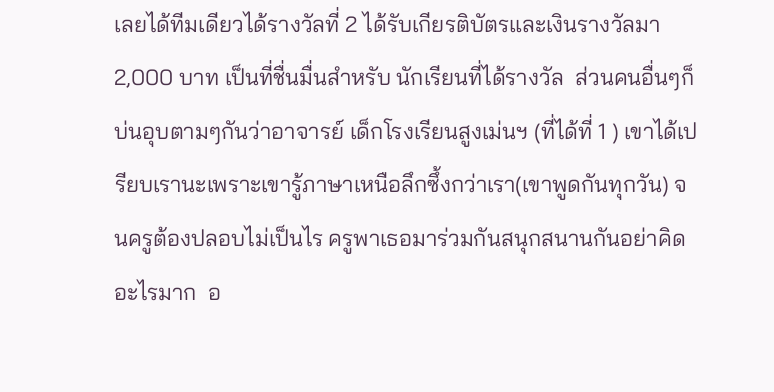เลยได้ทีมเดียวได้รางวัลที่ 2 ได้รับเกียรติบัตรและเงินรางวัลมา 2,000 บาท เป็นที่ชื่นมื่นสำหรับ นักเรียนที่ได้รางวัล  ส่วนคนอื่นๆก็บ่นอุบตามๆกันว่าอาจารย์ เด็กโรงเรียนสูงเม่นฯ (ที่ได้ที่ 1 ) เขาได้เปรียบเรานะเพราะเขารู้ภาษาเหนือลึกซึ้งกว่าเรา(เขาพูดกันทุกวัน) จนครูต้องปลอบไม่เป็นไร ครูพาเธอมาร่วมกันสนุกสนานกันอย่าคิดอะไรมาก  อ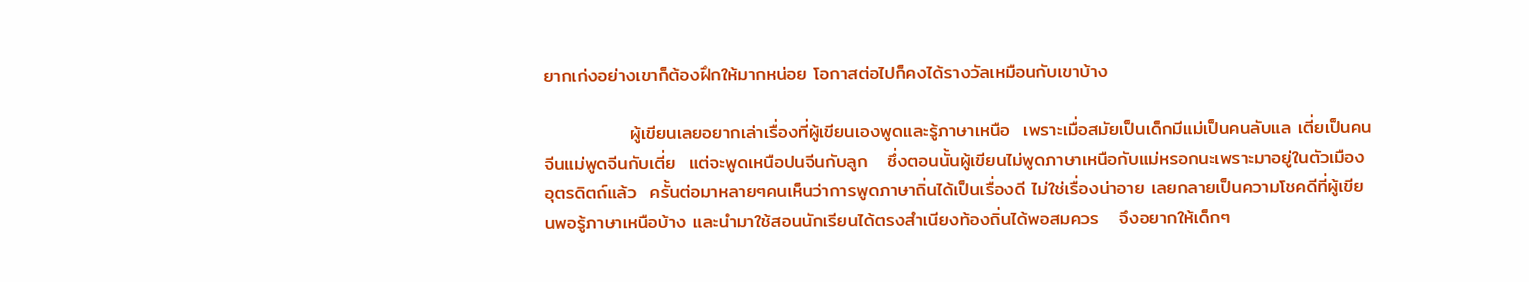ยากเก่งอย่างเขาก็ต้องฝึกให้มากหน่อย โอกาสต่อไปก็คงได้รางวัลเหมือนกับเขาบ้าง

             ผู้เขียนเลยอยากเล่าเรื่องที่ผู้เขียนเองพูดและรู้ภาษาเหนือ  เพราะเมื่อสมัยเป็นเด็กมีแม่เป็นคนลับแล เตี่ยเป็นคนจีนแม่พูดจีนกับเตี่ย  แต่จะพูดเหนือปนจีนกับลูก   ซึ่งตอนนั้นผู้เขียนไม่พูดภาษาเหนือกับแม่หรอกนะเพราะมาอยู่ในตัวเมืองอุตรดิตถ์แล้ว  ครั้นต่อมาหลายๆคนเห็นว่าการพูดภาษาถิ่นได้เป็นเรื่องดี ไม่ใช่เรื่องน่าอาย เลยกลายเป็นความโชคดีที่ผู้เขียนพอรู้ภาษาเหนือบ้าง และนำมาใช้สอนนักเรียนได้ตรงสำเนียงท้องถิ่นได้พอสมควร   จึงอยากให้เด็กๆ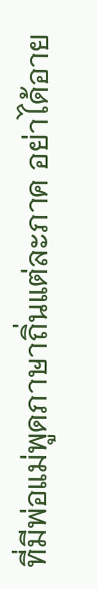ที่มีพ่อแม่พูดภาษาถิ่นแต่ละภาค อย่าได้อาย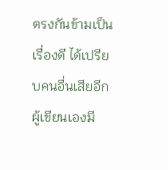ตรงกันข้ามเป็นเรื่องดี ได้เปรียบคนอื่นเสียอีก    ผู้เขียนเองมี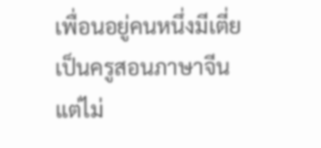เพื่อนอยู่คนหนึ่งมีเตี่ยเป็นครูสอนภาษาจีนแต่ไม่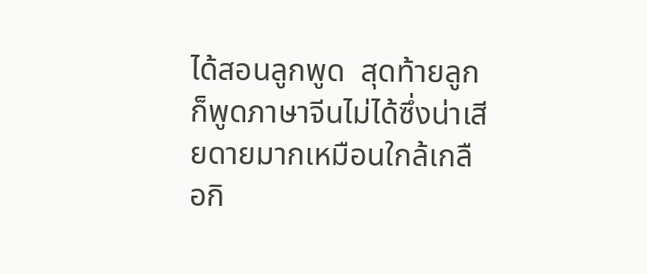ได้สอนลูกพูด  สุดท้ายลูกก็พูดภาษาจีนไม่ได้ซึ่งน่าเสียดายมากเหมือนใกล้เกลือกิ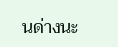นด่างนะ